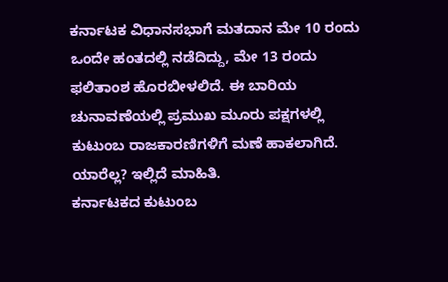ಕರ್ನಾಟಕ ವಿಧಾನಸಭಾಗೆ ಮತದಾನ ಮೇ 10 ರಂದು ಒಂದೇ ಹಂತದಲ್ಲಿ ನಡೆದಿದ್ದು, ಮೇ 13 ರಂದು ಫಲಿತಾಂಶ ಹೊರಬೀಳಲಿದೆ. ಈ ಬಾರಿಯ ಚುನಾವಣೆಯಲ್ಲಿ ಪ್ರಮುಖ ಮೂರು ಪಕ್ಷಗಳಲ್ಲಿ ಕುಟುಂಬ ರಾಜಕಾರಣಿಗಳಿಗೆ ಮಣೆ ಹಾಕಲಾಗಿದೆ. ಯಾರೆಲ್ಲ? ಇಲ್ಲಿದೆ ಮಾಹಿತಿ.
ಕರ್ನಾಟಕದ ಕುಟುಂಬ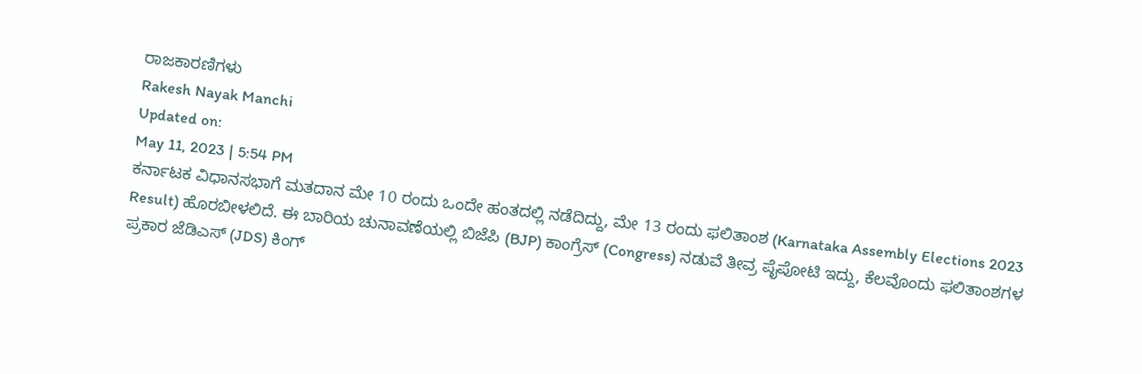ರಾಜಕಾರಣಿಗಳು
Rakesh Nayak Manchi
Updated on:
May 11, 2023 | 5:54 PM
ಕರ್ನಾಟಕ ವಿಧಾನಸಭಾಗೆ ಮತದಾನ ಮೇ 10 ರಂದು ಒಂದೇ ಹಂತದಲ್ಲಿ ನಡೆದಿದ್ದು, ಮೇ 13 ರಂದು ಫಲಿತಾಂಶ (Karnataka Assembly Elections 2023 Result) ಹೊರಬೀಳಲಿದೆ. ಈ ಬಾರಿಯ ಚುನಾವಣೆಯಲ್ಲಿ ಬಿಜೆಪಿ (BJP) ಕಾಂಗ್ರೆಸ್ (Congress) ನಡುವೆ ತೀವ್ರ ಪೈಪೋಟಿ ಇದ್ದು, ಕೆಲವೊಂದು ಫಲಿತಾಂಶಗಳ ಪ್ರಕಾರ ಜೆಡಿಎಸ್ (JDS) ಕಿಂಗ್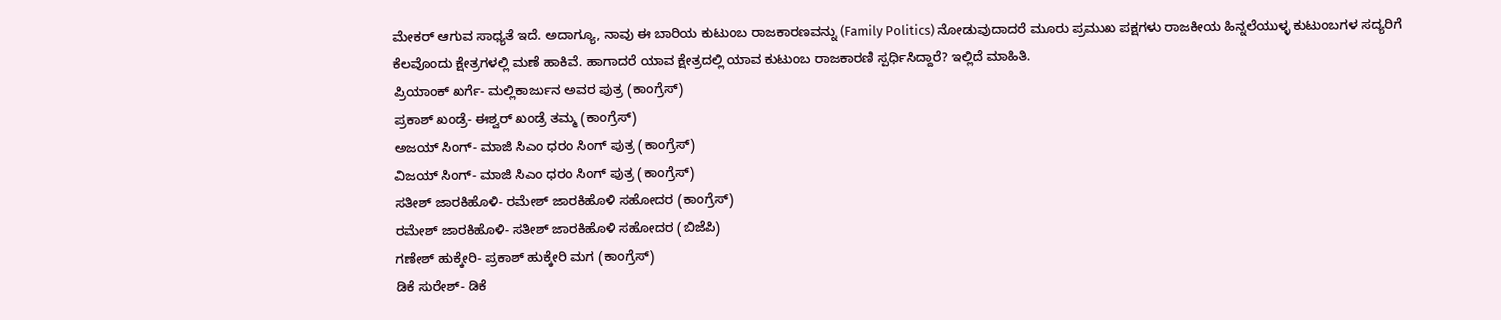ಮೇಕರ್ ಆಗುವ ಸಾಧ್ಯತೆ ಇದೆ. ಅದಾಗ್ಯೂ, ನಾವು ಈ ಬಾರಿಯ ಕುಟುಂಬ ರಾಜಕಾರಣವನ್ನು (Family Politics) ನೋಡುವುದಾದರೆ ಮೂರು ಪ್ರಮುಖ ಪಕ್ಷಗಳು ರಾಜಕೀಯ ಹಿನ್ನಲೆಯುಳ್ಳ ಕುಟುಂಬಗಳ ಸದ್ಯರಿಗೆ ಕೆಲವೊಂದು ಕ್ಷೇತ್ರಗಳಲ್ಲಿ ಮಣೆ ಹಾಕಿವೆ. ಹಾಗಾದರೆ ಯಾವ ಕ್ಷೇತ್ರದಲ್ಲಿ ಯಾವ ಕುಟುಂಬ ರಾಜಕಾರಣಿ ಸ್ಪರ್ಧಿಸಿದ್ದಾರೆ? ಇಲ್ಲಿದೆ ಮಾಹಿತಿ.
ಪ್ರಿಯಾಂಕ್ ಖರ್ಗೆ- ಮಲ್ಲಿಕಾರ್ಜುನ ಅವರ ಪುತ್ರ (ಕಾಂಗ್ರೆಸ್)
ಪ್ರಕಾಶ್ ಖಂಡ್ರೆ- ಈಶ್ವರ್ ಖಂಡ್ರೆ ತಮ್ಮ (ಕಾಂಗ್ರೆಸ್)
ಅಜಯ್ ಸಿಂಗ್- ಮಾಜಿ ಸಿಎಂ ಧರಂ ಸಿಂಗ್ ಪುತ್ರ (ಕಾಂಗ್ರೆಸ್)
ವಿಜಯ್ ಸಿಂಗ್- ಮಾಜಿ ಸಿಎಂ ಧರಂ ಸಿಂಗ್ ಪುತ್ರ (ಕಾಂಗ್ರೆಸ್)
ಸತೀಶ್ ಜಾರಕಿಹೊಳಿ- ರಮೇಶ್ ಜಾರಕಿಹೊಳಿ ಸಹೋದರ (ಕಾಂಗ್ರೆಸ್)
ರಮೇಶ್ ಜಾರಕಿಹೊಳಿ- ಸತೀಶ್ ಜಾರಕಿಹೊಳಿ ಸಹೋದರ (ಬಿಜೆಪಿ)
ಗಣೇಶ್ ಹುಕ್ಕೇರಿ- ಪ್ರಕಾಶ್ ಹುಕ್ಕೇರಿ ಮಗ (ಕಾಂಗ್ರೆಸ್)
ಡಿಕೆ ಸುರೇಶ್- ಡಿಕೆ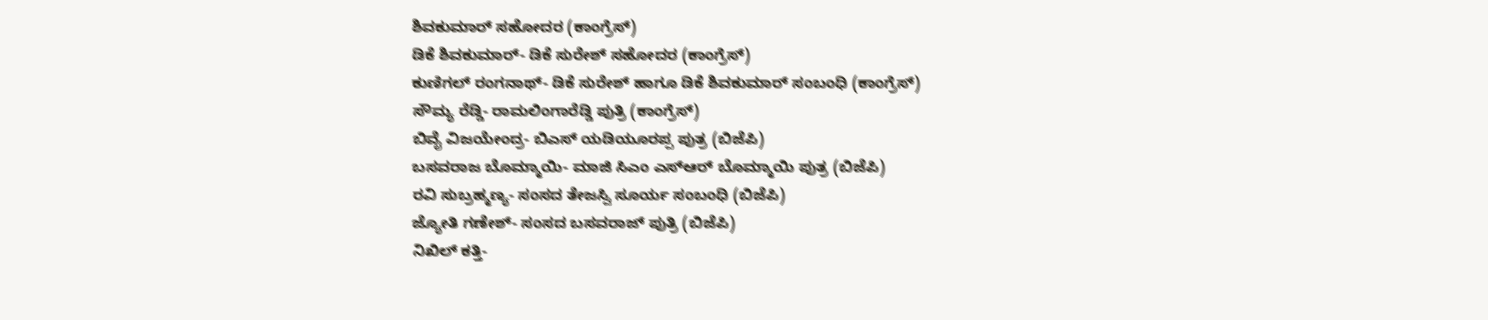ಶಿವಕುಮಾರ್ ಸಹೋದರ (ಕಾಂಗ್ರೆಸ್)
ಡಿಕೆ ಶಿವಕುಮಾರ್- ಡಿಕೆ ಸುರೇಶ್ ಸಹೋದರ (ಕಾಂಗ್ರೆಸ್)
ಕುಣಿಗಲ್ ರಂಗನಾಥ್- ಡಿಕೆ ಸುರೇಶ್ ಹಾಗೂ ಡಿಕೆ ಶಿವಕುಮಾರ್ ಸಂಬಂಧಿ (ಕಾಂಗ್ರೆಸ್)
ಸೌಮ್ಯ ರೆಡ್ಡಿ- ರಾಮಲಿಂಗಾರೆಡ್ಡಿ ಪುತ್ರಿ (ಕಾಂಗ್ರೆಸ್)
ಬಿವೈ ವಿಜಯೇಂದ್ರ- ಬಿಎಸ್ ಯಡಿಯೂರಪ್ಪ ಪುತ್ರ (ಬಿಜೆಪಿ)
ಬಸವರಾಜ ಬೊಮ್ಮಾಯಿ- ಮಾಜಿ ಸಿಎಂ ಎಸ್ಆರ್ ಬೊಮ್ಮಾಯಿ ಪುತ್ರ (ಬಿಜೆಪಿ)
ರವಿ ಸುಬ್ರಹ್ಮಣ್ಯ- ಸಂಸದ ತೇಜಸ್ವಿ ಸೂರ್ಯ ಸಂಬಂಧಿ (ಬಿಜೆಪಿ)
ಜ್ಯೋತಿ ಗಣೇಶ್- ಸಂಸದ ಬಸವರಾಜ್ ಪುತ್ರಿ (ಬಿಜೆಪಿ)
ನಿಖಿಲ್ ಕತ್ತಿ-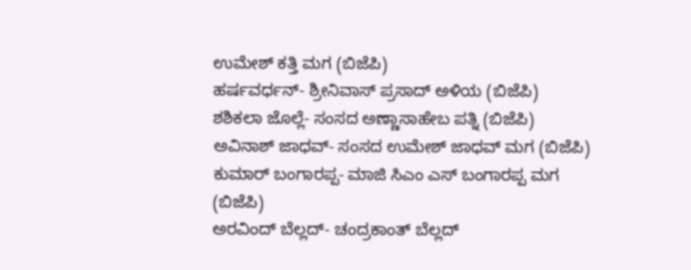ಉಮೇಶ್ ಕತ್ತಿ ಮಗ (ಬಿಜೆಪಿ)
ಹರ್ಷವರ್ಧನ್- ಶ್ರೀನಿವಾಸ್ ಪ್ರಸಾದ್ ಅಳಿಯ (ಬಿಜೆಪಿ)
ಶಶಿಕಲಾ ಜೊಲ್ಲೆ- ಸಂಸದ ಅಣ್ಣಾಸಾಹೇಬ ಪತ್ನಿ (ಬಿಜೆಪಿ)
ಅವಿನಾಶ್ ಜಾಧವ್- ಸಂಸದ ಉಮೇಶ್ ಜಾಧವ್ ಮಗ (ಬಿಜೆಪಿ)
ಕುಮಾರ್ ಬಂಗಾರಪ್ಪ- ಮಾಜಿ ಸಿಎಂ ಎಸ್ ಬಂಗಾರಪ್ಪ ಮಗ (ಬಿಜೆಪಿ)
ಅರವಿಂದ್ ಬೆಲ್ಲದ್- ಚಂದ್ರಕಾಂತ್ ಬೆಲ್ಲದ್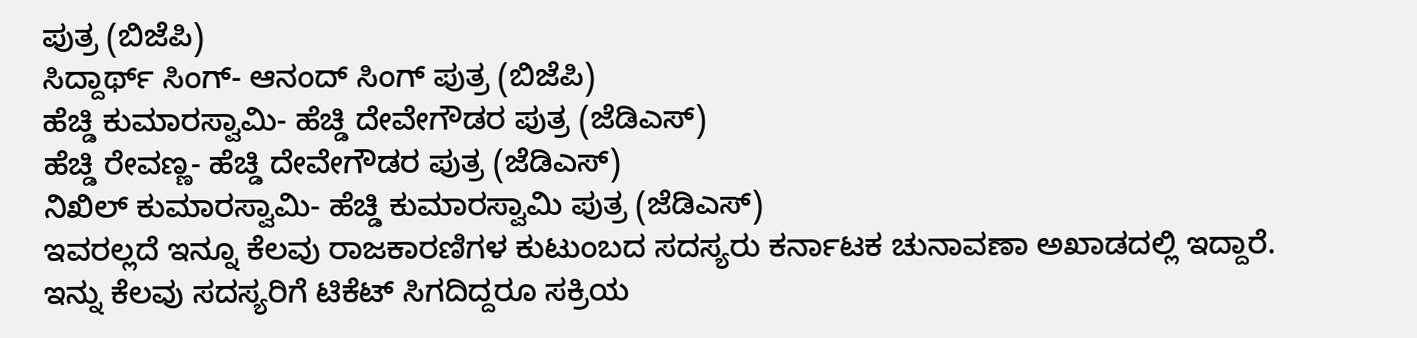ಪುತ್ರ (ಬಿಜೆಪಿ)
ಸಿದ್ದಾರ್ಥ್ ಸಿಂಗ್- ಆನಂದ್ ಸಿಂಗ್ ಪುತ್ರ (ಬಿಜೆಪಿ)
ಹೆಚ್ಡಿ ಕುಮಾರಸ್ವಾಮಿ- ಹೆಚ್ಡಿ ದೇವೇಗೌಡರ ಪುತ್ರ (ಜೆಡಿಎಸ್)
ಹೆಚ್ಡಿ ರೇವಣ್ಣ- ಹೆಚ್ಡಿ ದೇವೇಗೌಡರ ಪುತ್ರ (ಜೆಡಿಎಸ್)
ನಿಖಿಲ್ ಕುಮಾರಸ್ವಾಮಿ- ಹೆಚ್ಡಿ ಕುಮಾರಸ್ವಾಮಿ ಪುತ್ರ (ಜೆಡಿಎಸ್)
ಇವರಲ್ಲದೆ ಇನ್ನೂ ಕೆಲವು ರಾಜಕಾರಣಿಗಳ ಕುಟುಂಬದ ಸದಸ್ಯರು ಕರ್ನಾಟಕ ಚುನಾವಣಾ ಅಖಾಡದಲ್ಲಿ ಇದ್ದಾರೆ. ಇನ್ನು ಕೆಲವು ಸದಸ್ಯರಿಗೆ ಟಿಕೆಟ್ ಸಿಗದಿದ್ದರೂ ಸಕ್ರಿಯ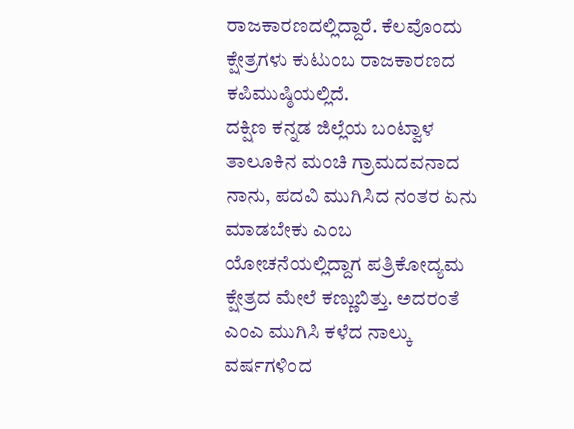ರಾಜಕಾರಣದಲ್ಲಿದ್ದಾರೆ. ಕೆಲವೊಂದು ಕ್ಷೇತ್ರಗಳು ಕುಟುಂಬ ರಾಜಕಾರಣದ ಕಪಿಮುಷ್ಠಿಯಲ್ಲಿದೆ.
ದಕ್ಷಿಣ ಕನ್ನಡ ಜಿಲ್ಲೆಯ ಬಂಟ್ವಾಳ ತಾಲೂಕಿನ ಮಂಚಿ ಗ್ರಾಮದವನಾದ ನಾನು, ಪದವಿ ಮುಗಿಸಿದ ನಂತರ ಏನು ಮಾಡಬೇಕು ಎಂಬ ಯೋಚನೆಯಲ್ಲಿದ್ದಾಗ ಪತ್ರಿಕೋದ್ಯಮ ಕ್ಷೇತ್ರದ ಮೇಲೆ ಕಣ್ಣುಬಿತ್ತು. ಅದರಂತೆ ಎಂಎ ಮುಗಿಸಿ ಕಳೆದ ನಾಲ್ಕು ವರ್ಷಗಳಿಂದ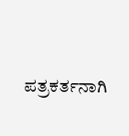ಪತ್ರಕರ್ತನಾಗಿ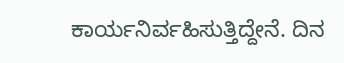ಕಾರ್ಯನಿರ್ವಹಿಸುತ್ತಿದ್ದೇನೆ. ದಿನ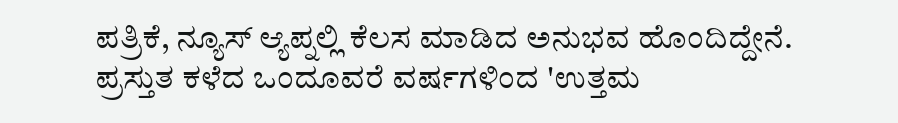ಪತ್ರಿಕೆ, ನ್ಯೂಸ್ ಆ್ಯಪ್ನಲ್ಲಿ ಕೆಲಸ ಮಾಡಿದ ಅನುಭವ ಹೊಂದಿದ್ದೇನೆ. ಪ್ರಸ್ತುತ ಕಳೆದ ಒಂದೂವರೆ ವರ್ಷಗಳಿಂದ 'ಉತ್ತಮ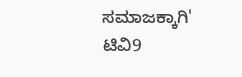ಸಮಾಜಕ್ಕಾಗಿ' ಟಿವಿ9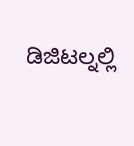ಡಿಜಿಟಲ್ನಲ್ಲಿ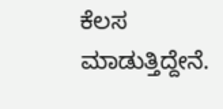ಕೆಲಸ ಮಾಡುತ್ತಿದ್ದೇನೆ.